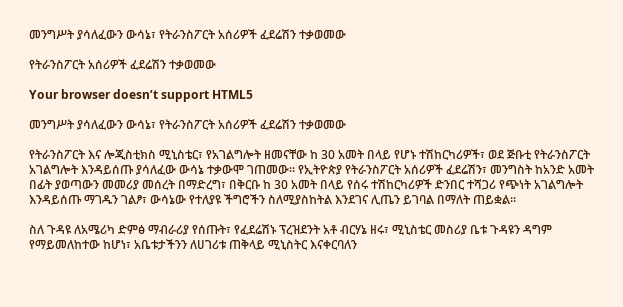መንግሥት ያሳለፈውን ውሳኔ፣ የትራንስፖርት አሰሪዎች ፈደሬሽን ተቃወመው

የትራንስፖርት አሰሪዎች ፈደሬሽን ተቃወመው

Your browser doesn’t support HTML5

መንግሥት ያሳለፈውን ውሳኔ፣ የትራንስፖርት አሰሪዎች ፈደሬሽን ተቃወመው

የትራንስፖርት እና ሎጂስቲክስ ሚኒስቴር፣ የአገልግሎት ዘመናቸው ከ 30 አመት በላይ የሆኑ ተሽከርካሪዎች፣ ወደ ጅቡቲ የትራንስፖርት አገልግሎት እንዳይሰጡ ያሳለፈው ውሳኔ ተቃውሞ ገጠመው፡፡ የኢትዮጵያ የትራንስፖርት አሰሪዎች ፈደሬሽን፣ መንግስት ከአንድ አመት በፊት ያወጣውን መመሪያ መሰረት በማድረግ፣ በቅርቡ ከ 30 አመት በላይ የሰሩ ተሽከርካሪዎች ድንበር ተሻጋሪ የጭነት አገልግሎት እንዳይሰጡ ማገዱን ገልፆ፣ ውሳኔው የተለያዩ ችግሮችን ስለሚያስከትል እንደገና ሊጤን ይገባል በማለት ጠይቋል፡፡

ስለ ጉዳዩ ለአሜሪካ ድምፅ ማብራሪያ የሰጡት፣ የፈደሬሽኑ ፕረዝደንት አቶ ብርሃኔ ዘሩ፣ ሚኒስቴር መስሪያ ቤቱ ጉዳዩን ዳግም የማይመለከተው ከሆነ፣ አቤቱታችንን ለሀገሪቱ ጠቅላይ ሚኒስትር እናቀርባለን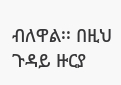ብለዋል፡፡ በዚህ ጉዳይ ዙርያ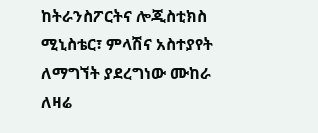ከትራንስፖርትና ሎጂስቲክስ ሚኒስቴር፣ ምላሽና አስተያየት ለማግኘት ያደረግነው ሙከራ ለዛሬ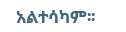አልተሳካም፡፡